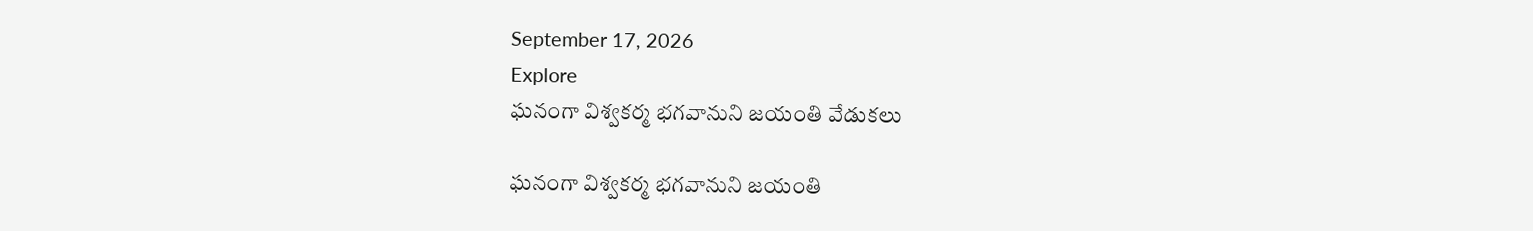September 17, 2026
Explore
ఘనంగా విశ్వకర్మ భగవానుని జయంతి వేడుకలు

ఘనంగా విశ్వకర్మ భగవానుని జయంతి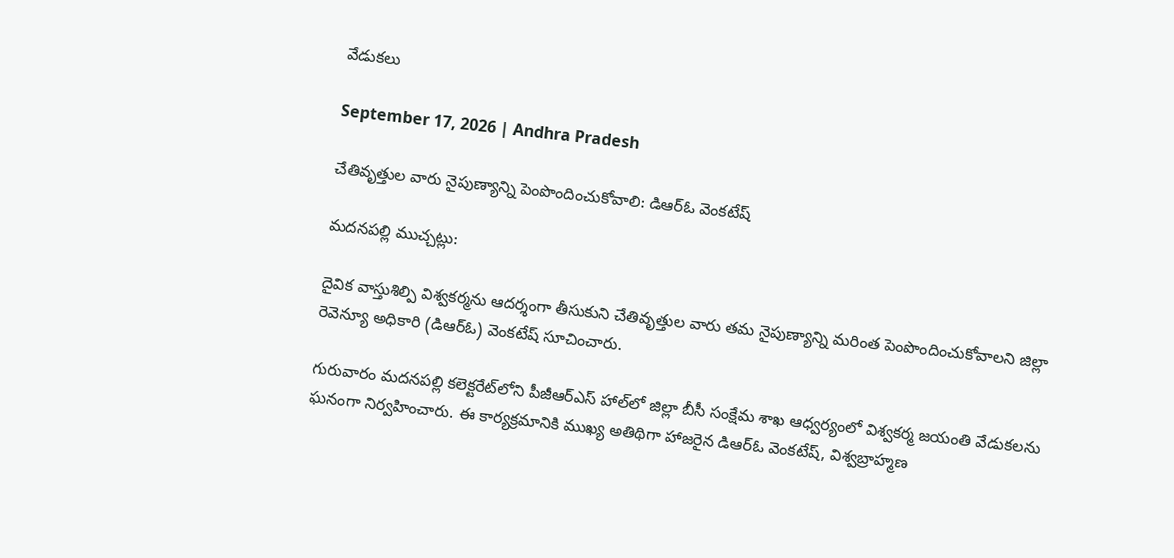వేడుకలు

September 17, 2026 | Andhra Pradesh

చేతివృత్తుల వారు నైపుణ్యాన్ని పెంపొందించుకోవాలి: డిఆర్ఓ వెంకటేష్

మదనపల్లి ముచ్చట్లు:

దైవిక వాస్తుశిల్పి విశ్వకర్మను ఆదర్శంగా తీసుకుని చేతివృత్తుల వారు తమ నైపుణ్యాన్ని మరింత పెంపొందించుకోవాలని జిల్లా రెవెన్యూ అధికారి (డిఆర్ఓ) వెంకటేష్ సూచించారు.

గురువారం మదనపల్లి కలెక్టరేట్‌లోని పీజీఆర్‌ఎస్‌ హాల్‌లో జిల్లా బీసీ సంక్షేమ శాఖ ఆధ్వర్యంలో విశ్వకర్మ జయంతి వేడుకలను ఘనంగా నిర్వహించారు. ఈ కార్యక్రమానికి ముఖ్య అతిథిగా హాజరైన డిఆర్ఓ వెంకటేష్, విశ్వబ్రాహ్మణ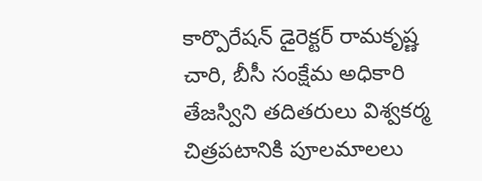కార్పొరేషన్ డైరెక్టర్ రామకృష్ణ చారి, బీసీ సంక్షేమ అధికారి తేజస్విని తదితరులు విశ్వకర్మ చిత్రపటానికి పూలమాలలు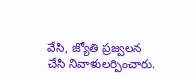వేసి, జ్యోతి ప్రజ్వలన చేసి నివాళులర్పించారు.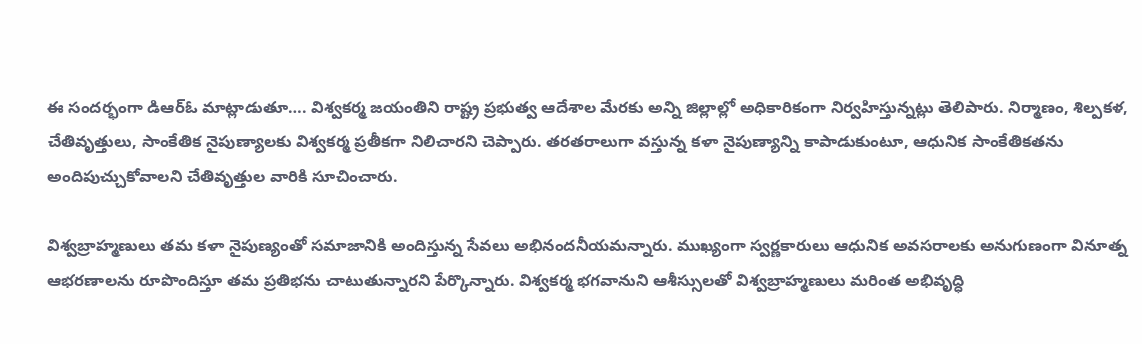ఈ సందర్భంగా డిఆర్ఓ మాట్లాడుతూ…. విశ్వకర్మ జయంతిని రాష్ట్ర ప్రభుత్వ ఆదేశాల మేరకు అన్ని జిల్లాల్లో అధికారికంగా నిర్వహిస్తున్నట్లు తెలిపారు. నిర్మాణం, శిల్పకళ, చేతివృత్తులు, సాంకేతిక నైపుణ్యాలకు విశ్వకర్మ ప్రతీకగా నిలిచారని చెప్పారు. తరతరాలుగా వస్తున్న కళా నైపుణ్యాన్ని కాపాడుకుంటూ, ఆధునిక సాంకేతికతను అందిపుచ్చుకోవాలని చేతివృత్తుల వారికి సూచించారు.

విశ్వబ్రాహ్మణులు తమ కళా నైపుణ్యంతో సమాజానికి అందిస్తున్న సేవలు అభినందనీయమన్నారు. ముఖ్యంగా స్వర్ణకారులు ఆధునిక అవసరాలకు అనుగుణంగా వినూత్న ఆభరణాలను రూపొందిస్తూ తమ ప్రతిభను చాటుతున్నారని పేర్కొన్నారు. విశ్వకర్మ భగవానుని ఆశీస్సులతో విశ్వబ్రాహ్మణులు మరింత అభివృద్ధి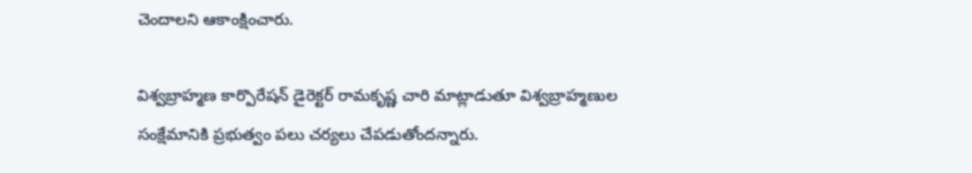చెందాలని ఆకాంక్షించారు.

విశ్వబ్రాహ్మణ కార్పొరేషన్ డైరెక్టర్ రామకృష్ణ చారి మాట్లాడుతూ విశ్వబ్రాహ్మణుల సంక్షేమానికి ప్రభుత్వం పలు చర్యలు చేపడుతోందన్నారు.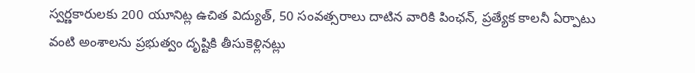స్వర్ణకారులకు 200 యూనిట్ల ఉచిత విద్యుత్, 50 సంవత్సరాలు దాటిన వారికి పింఛన్, ప్రత్యేక కాలనీ ఏర్పాటు వంటి అంశాలను ప్రభుత్వం దృష్టికి తీసుకెళ్లినట్లు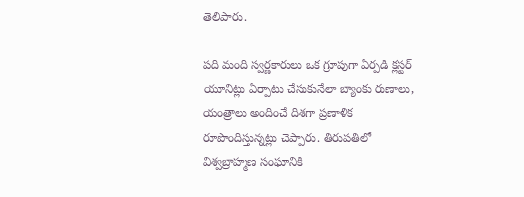తెలిపారు.

పది మంది స్వర్ణకారులు ఒక గ్రూపుగా ఏర్పడి క్లస్టర్ యూనిట్లు ఏర్పాటు చేసుకునేలా బ్యాంకు రుణాలు, యంత్రాలు అందించే దిశగా ప్రణాళిక రూపొందిస్తున్నట్లు చెప్పారు. తిరుపతిలో విశ్వబ్రాహ్మణ సంఘానికి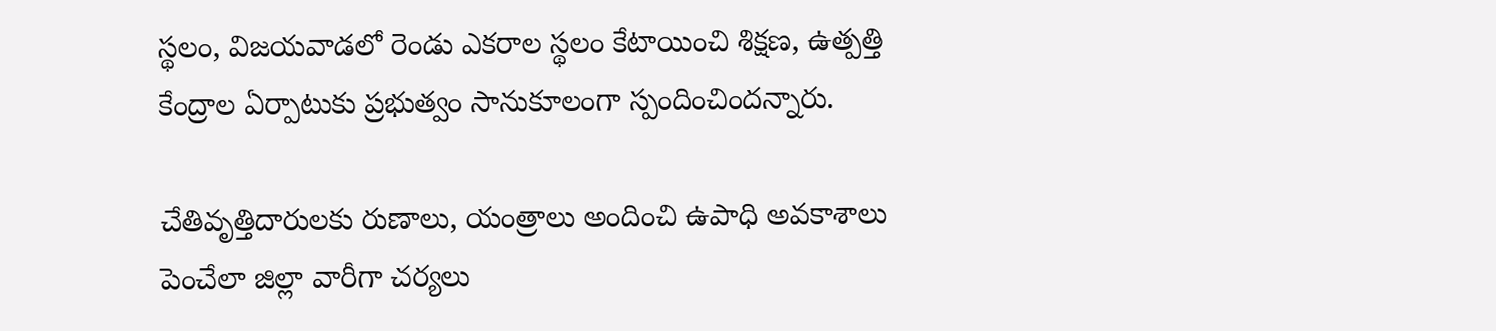స్థలం, విజయవాడలో రెండు ఎకరాల స్థలం కేటాయించి శిక్షణ, ఉత్పత్తి కేంద్రాల ఏర్పాటుకు ప్రభుత్వం సానుకూలంగా స్పందించిందన్నారు.

చేతివృత్తిదారులకు రుణాలు, యంత్రాలు అందించి ఉపాధి అవకాశాలు పెంచేలా జిల్లా వారీగా చర్యలు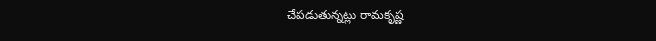చేపడుతున్నట్లు రామకృష్ణ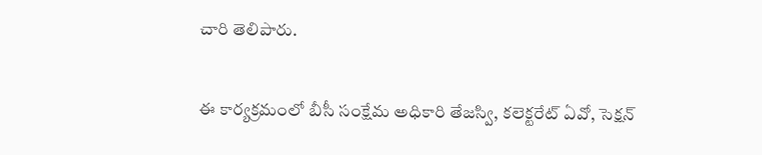చారి తెలిపారు.

ఈ కార్యక్రమంలో బీసీ సంక్షేమ అధికారి తేజస్వి, కలెక్టరేట్ ఏవో, సెక్షన్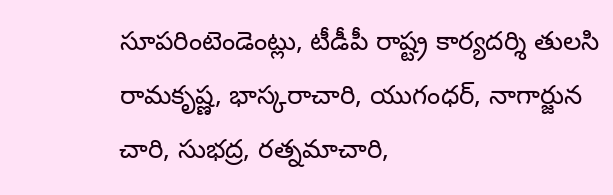సూపరింటెండెంట్లు, టీడీపీ రాష్ట్ర కార్యదర్శి తులసి రామకృష్ణ, భాస్కరాచారి, యుగంధర్, నాగార్జున చారి, సుభద్ర, రత్నమాచారి,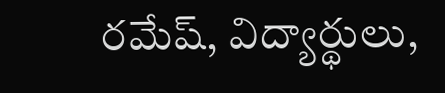రమేష్, విద్యార్థులు,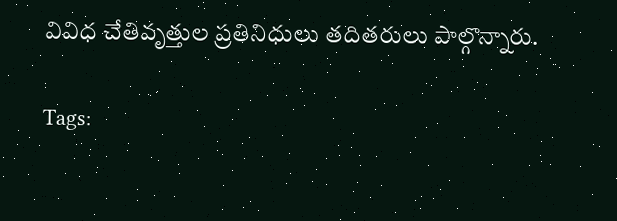వివిధ చేతివృత్తుల ప్రతినిధులు తదితరులు పాల్గొన్నారు.

Tags: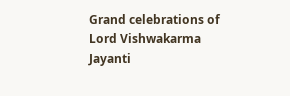Grand celebrations of Lord Vishwakarma Jayanti